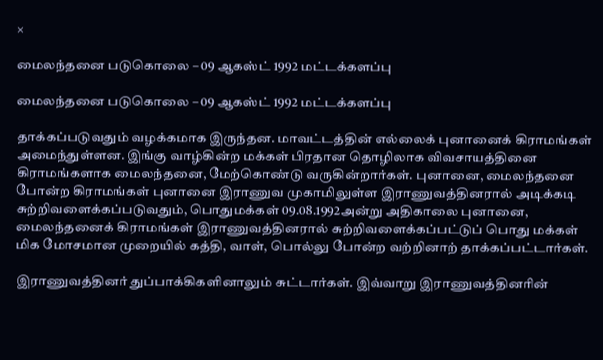×

மைலந்தனை படுகொலை – 09 ஆகஸ்ட் 1992 மட்டக்களப்பு

மைலந்தனை படுகொலை – 09 ஆகஸ்ட் 1992 மட்டக்களப்பு

தாக்கப்படுவதும் வழக்கமாக இருந்தன. மாவட்டத்தின் எல்லைக் புனானைக் கிராமங்கள் அமைந்துள்ளன. இங்கு வாழ்கின்ற மக்கள் பிரதான தொழிலாக விவசாயத்தினை கிராமங்களாக மைலந்தனை, மேற்கொண்டு வருகின்றார்கள். புனானை, மைலந்தனை போன்ற கிராமங்கள் புனானை இராணுவ முகாமிலுள்ள இராணுவத்தினரால் அடிக்கடி சுற்றிவளைக்கப்படுவதும், பொதுமக்கள் 09.08.1992அன்று அதிகாலை புனானை, மைலந்தனைக் கிராமங்கள் இராணுவத்தினரால் சுற்றிவளைக்கப்பட்டுப் பொது மக்கள் மிக மோசமான முறையில் கத்தி, வாள், பொல்லு போன்ற வற்றினாற் தாக்கப்பட்டார்கள்.

இராணுவத்தினர் துப்பாக்கிகளினாலும் சுட்டார்கள். இவ்வாறு இராணுவத்தினரின்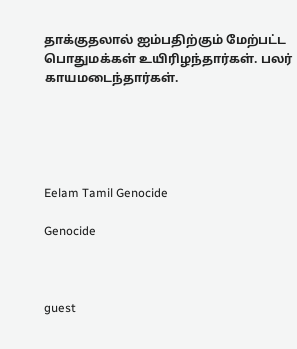தாக்குதலால் ஐம்பதிற்கும் மேற்பட்ட பொதுமக்கள் உயிரிழந்தார்கள். பலர் காயமடைந்தார்கள்.





Eelam Tamil Genocide

Genocide



guest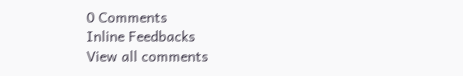0 Comments
Inline Feedbacks
View all comments